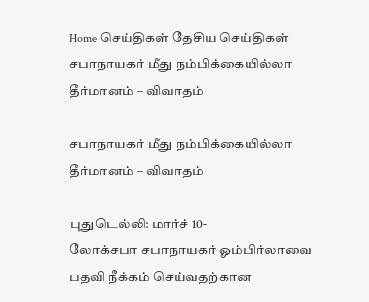Home செய்திகள் தேசிய செய்திகள் சபாநாயகர் மீது நம்பிக்கையில்லா தீர்மானம் – விவாதம்

சபாநாயகர் மீது நம்பிக்கையில்லா தீர்மானம் – விவாதம்

புதுடெல்லி: மார்ச் 10-
லோக்சபா சபாநாயகர் ஓம்பிர்லாவை பதவி நீக்கம் செய்வதற்கான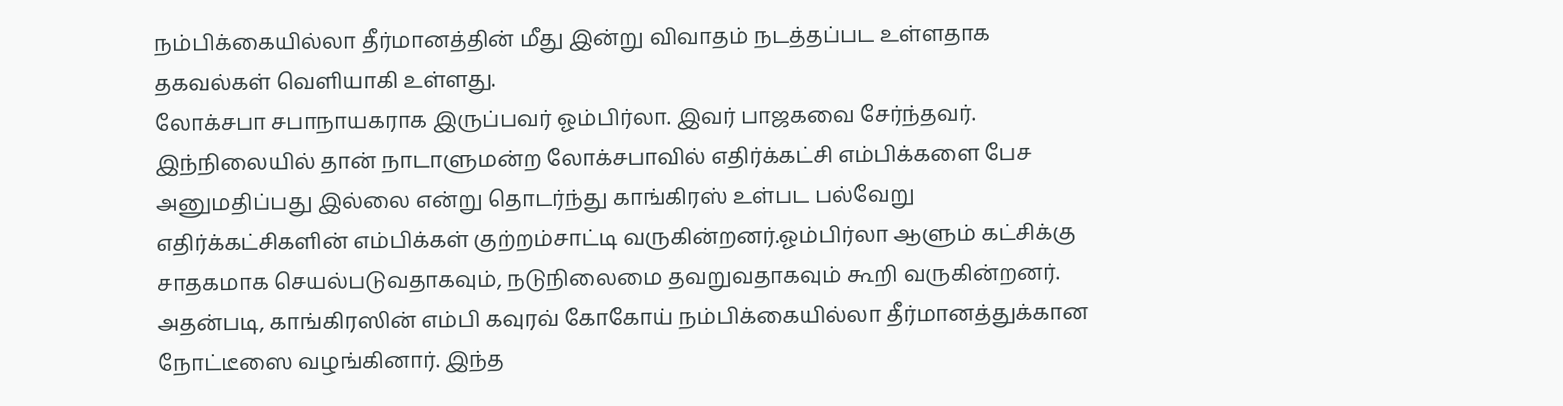நம்பிக்கையில்லா தீர்மானத்தின் மீது இன்று விவாதம் நடத்தப்பட உள்ளதாக தகவல்கள் வெளியாகி உள்ளது.
லோக்சபா சபாநாயகராக இருப்பவர் ஓம்பிர்லா. இவர் பாஜகவை சேர்ந்தவர். இந்நிலையில் தான் நாடாளுமன்ற லோக்சபாவில் எதிர்க்கட்சி எம்பிக்களை பேச அனுமதிப்பது இல்லை என்று தொடர்ந்து காங்கிரஸ் உள்பட பல்வேறு எதிர்க்கட்சிகளின் எம்பிக்கள் குற்றம்சாட்டி வருகின்றனர்.ஓம்பிர்லா ஆளும் கட்சிக்கு சாதகமாக செயல்படுவதாகவும், நடுநிலைமை தவறுவதாகவும் கூறி வருகின்றனர். அதன்படி, காங்கிரஸின் எம்பி கவுரவ் கோகோய் நம்பிக்கையில்லா தீர்மானத்துக்கான நோட்டீஸை வழங்கினார். இந்த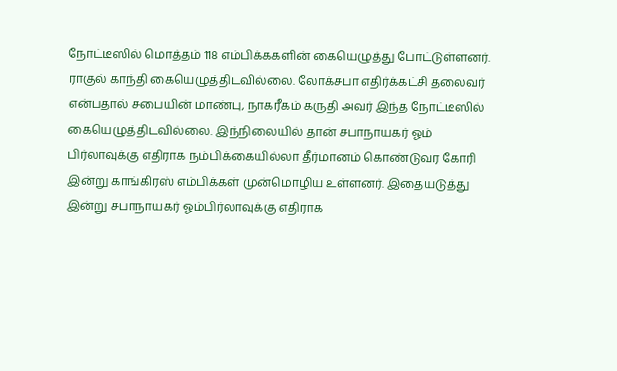நோட்டீஸில் மொத்தம் 118 எம்பிக்ககளின் கையெழுத்து போட்டுள்ளனர். ராகுல் காந்தி கையெழுத்திடவில்லை. லோக்சபா எதிர்க்கட்சி தலைவர் என்பதால் சபையின் மாண்பு, நாகரீகம் கருதி அவர் இந்த நோட்டீஸில் கையெழுத்திடவில்லை. இந்நிலையில் தான் சபாநாயகர் ஓம் பிர்லாவுக்கு எதிராக நம்பிக்கையில்லா தீர்மானம் கொண்டுவர கோரி இன்று காங்கிரஸ் எம்பிக்கள் முன்மொழிய உள்ளனர். இதையடுத்து இன்று சபாநாயகர் ஓம்பிர்லாவுக்கு எதிராக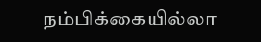நம்பிக்கையில்லா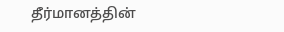தீர்மானத்தின்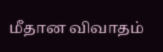மீதான விவாதம்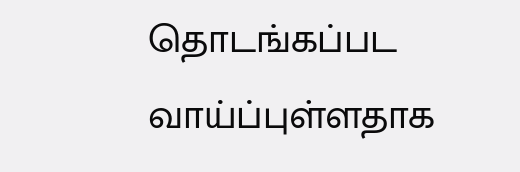தொடங்கப்பட வாய்ப்புள்ளதாக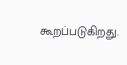கூறப்படுகிறது.